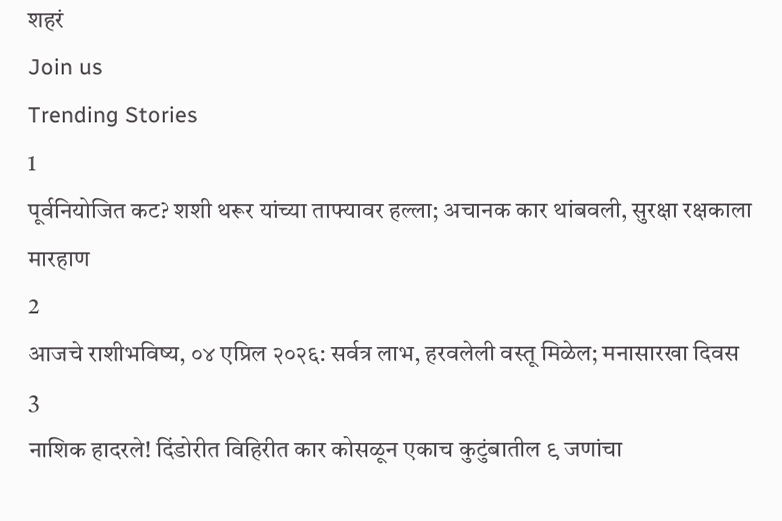शहरं
Join us
Trending Stories
1
पूर्वनियोजित कट? शशी थरूर यांच्या ताफ्यावर हल्ला; अचानक कार थांबवली, सुरक्षा रक्षकाला मारहाण
2
आजचे राशीभविष्य, ०४ एप्रिल २०२६: सर्वत्र लाभ, हरवलेली वस्तू मिळेल; मनासारखा दिवस
3
नाशिक हादरले! दिंडोरीत विहिरीत कार कोसळून एकाच कुटुंबातील ९ जणांचा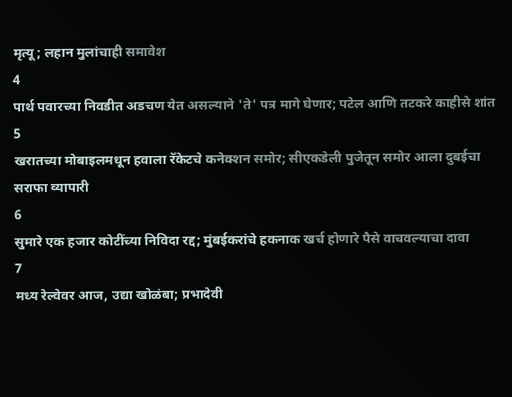मृत्यू; लहान मुलांचाही समावेश
4
पार्थ पवारच्या निवडीत अडचण येत असल्याने 'ते' पत्र मागे घेणार; पटेल आणि तटकरे काहीसे शांत
5
खरातच्या मोबाइलमधून हवाला रॅकेटचे कनेक्शन समोर; सीएकडेली पुजेतून समोर आला दुबईचा सराफा व्यापारी
6
सुमारे एक हजार कोटींच्या निविदा रद्द; मुंबईकरांचे हकनाक खर्च होणारे पैसे वाचवल्याचा दावा
7
मध्य रेल्वेवर आज, उद्या खोळंबा; प्रभादेवी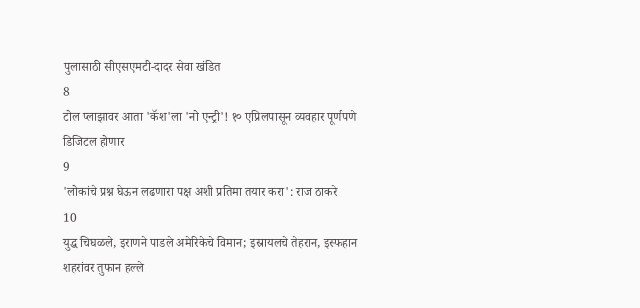पुलासाठी सीएसएमटी-दादर सेवा खंडित
8
टोल प्लाझावर आता 'कॅश'ला 'नो एन्ट्री'! १० एप्रिलपासून व्यवहार पूर्णपणे डिजिटल होणार
9
'लोकांचे प्रश्न घेऊन लढणारा पक्ष अशी प्रतिमा तयार करा': राज ठाकरे
10
युद्ध चिघळले, इराणने पाडले अमेरिकेचे विमान; इस्रायलचे तेहरान, इस्फहान शहरांवर तुफान हल्ले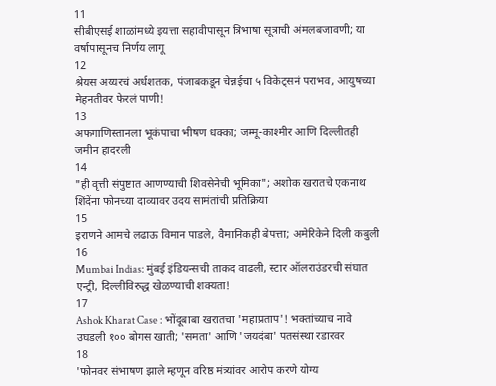11
सीबीएसई शाळांमध्ये इयत्ता सहावीपासून त्रिभाषा सूत्राची अंमलबजावणी; या वर्षापासूनच निर्णय लागू
12
श्रेयस अय्यरचं अर्धशतक, पंजाबकडून चेन्नईचा ५ विकेट्सनं पराभव, आयुषच्या मेहनतीवर फेरलं पाणी!
13
अफगाणिस्तानला भूकंपाचा भीषण धक्का; जम्मू-काश्मीर आणि दिल्लीतही जमीन हादरली
14
"ही वृत्ती संपुष्टात आणण्याची शिवसेनेची भूमिका"; अशोक खरातचे एकनाथ शिंदेंना फोनच्या दाव्यावर उदय सामंतांची प्रतिक्रिया
15
इराणने आमचे लढाऊ विमान पाडले, वैमानिकही बेपत्ता; अमेरिकेने दिली कबुली
16
Mumbai Indias: मुंबई इंडियन्सची ताकद वाढली, स्टार ऑलराउंडरची संघात एन्ट्री, दिल्लीविरुद्ध खेळण्याची शक्यता!
17
Ashok Kharat Case : भोंदूबाबा खरातचा 'महाप्रताप'! भक्तांच्याच नावे उघडली १०० बोगस खाती; 'समता' आणि 'जयदंबा' पतसंस्था रडारवर
18
'फोनवर संभाषण झाले म्हणून वरिष्ठ मंत्र्यांवर आरोप करणे योग्य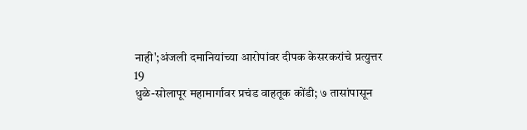नाही';अंजली दमानियांच्या आरोपांवर दीपक केसरकरांचे प्रत्युत्तर
19
धुळे-सोलापूर महामार्गावर प्रचंड वाहतूक कोंडी; ७ तासांपासून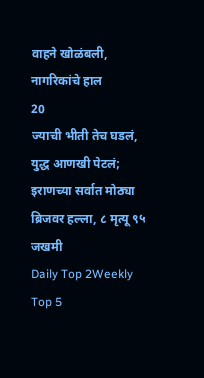वाहने खोळंबली, नागरिकांचे हाल
20
ज्याची भीती तेच घडलं, युद्ध आणखी पेटलं; इराणच्या सर्वात मोठ्या ब्रिजवर हल्ला, ८ मृत्यू ९५ जखमी
Daily Top 2Weekly Top 5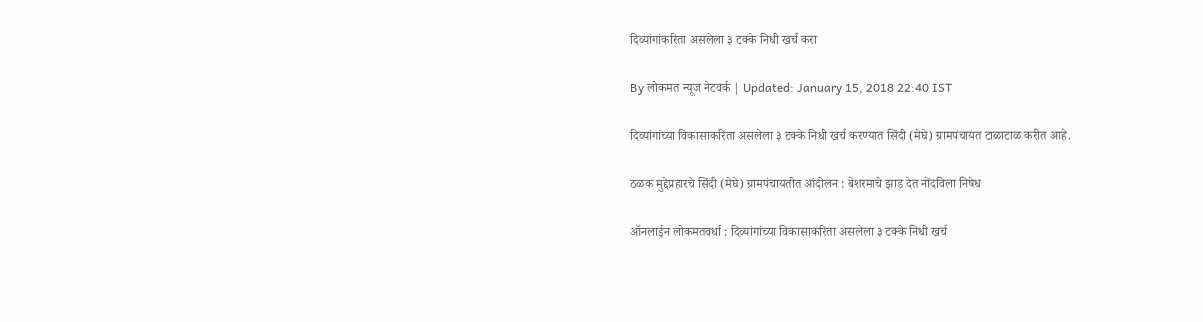दिव्यांगांकरिता असलेला ३ टक्के निधी खर्च करा

By लोकमत न्यूज नेटवर्क | Updated: January 15, 2018 22:40 IST

दिव्यांगांच्या विकासाकरिता असलेला ३ टक्के निधी खर्च करण्यात सिंदी (मेघे) ग्रामपंचायत टाळाटाळ करीत आहे.

ठळक मुद्देप्रहारचे सिंदी (मेघे) ग्रामपंचायतीत आंदोलन : बेशरमाचे झाड देत नोंदविला निषेध

ऑनलाईन लोकमतवर्धा : दिव्यांगांच्या विकासाकरिता असलेला ३ टक्के निधी खर्च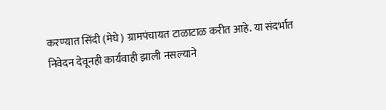करण्यात सिंदी (मेघे) ग्रामपंचायत टाळाटाळ करीत आहे. या संदर्भात निवेदन देवूनही कार्यवाही झाली नसल्याने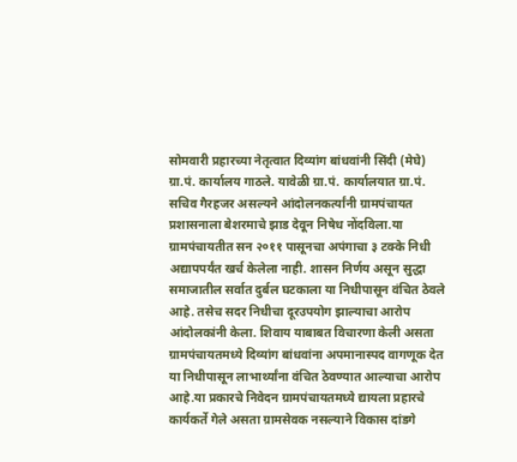सोमवारी प्रहारच्या नेतृत्वात दिव्यांग बांधवांनी सिंदी (मेघे) ग्रा.पं. कार्यालय गाठले. यावेळी ग्रा.पं. कार्यालयात ग्रा.पं. सचिव गैरहजर असल्यने आंदोलनकर्त्यांनी ग्रामपंचायत प्रशासनाला बेशरमाचे झाड देवून निषेध नोंदविला.या ग्रामपंचायतीत सन २०११ पासूनचा अपंगाचा ३ टक्के निधी अद्यापपर्यंत खर्च केलेला नाही. शासन निर्णय असून सुद्धा समाजातील सर्वात दुर्बल घटकाला या निधीपासून वंचित ठेवले आहे. तसेच सदर निधीचा दूरउपयोग झाल्याचा आरोप आंदोलकांनी केला. शिवाय याबाबत विचारणा केली असता ग्रामपंचायतमध्ये दिव्यांग बांधवांना अपमानास्पद वागणूक देत या निधीपासून लाभार्थ्यांना वंचित ठेवण्यात आल्याचा आरोप आहे.या प्रकारचे निवेदन ग्रामपंचायतमध्ये द्यायला प्रहारचे कार्यकर्ते गेले असता ग्रामसेवक नसल्याने विकास दांडगे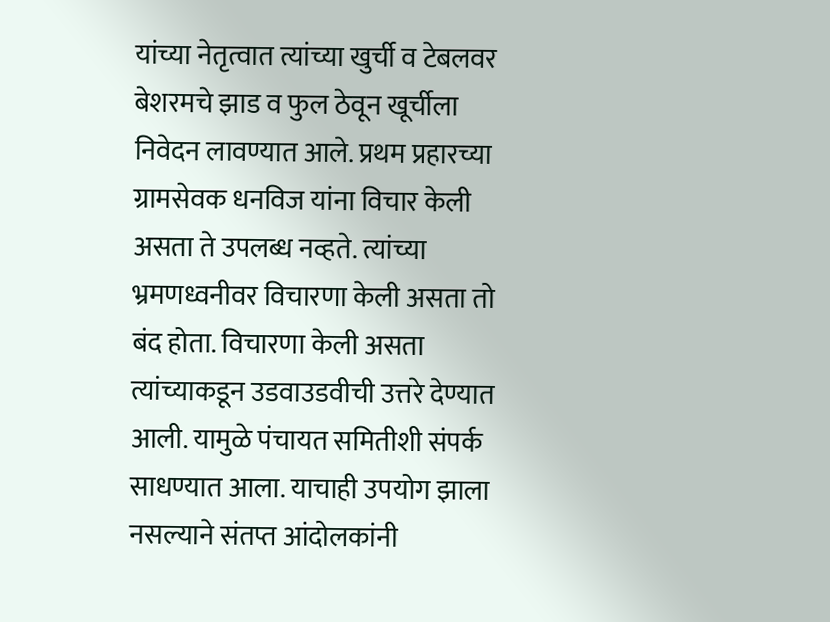यांच्या नेतृत्वात त्यांच्या खुर्ची व टेबलवर बेशरमचे झाड व फुल ठेवून खूर्चीला निवेदन लावण्यात आले. प्रथम प्रहारच्या ग्रामसेवक धनविज यांना विचार केली असता ते उपलब्ध नव्हते. त्यांच्या भ्रमणध्वनीवर विचारणा केली असता तो बंद होता. विचारणा केली असता त्यांच्याकडून उडवाउडवीची उत्तरे देण्यात आली. यामुळे पंचायत समितीशी संपर्क साधण्यात आला. याचाही उपयोग झाला नसल्याने संतप्त आंदोलकांनी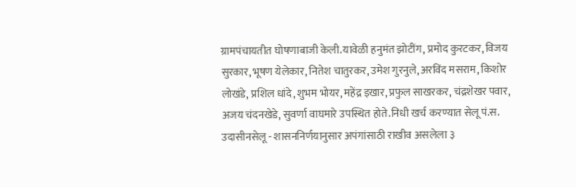ग्रामपंचायतीत घोषणाबाजी केली.यावेळी हनुमंत झोटींग, प्रमोद कुरटकर, विजय सुरकार, भूषण येलेकार, नितेश चातुरकर, उमेश गुरनुले, अरविंद मसराम, किशोर लोखंडे, प्रशिल धांदे, शुभम भोयर, महेंद्र इखार, प्रफुल साखरकर, चंद्रशेखर पवार, अजय चंदनखेडे, सुवर्णा वाघमारे उपस्थित होते.निधी खर्च करण्यात सेलू पं.स. उदासीनसेलू - शासननिर्णयानुसार अपंगांसाठी राखीव असलेला ३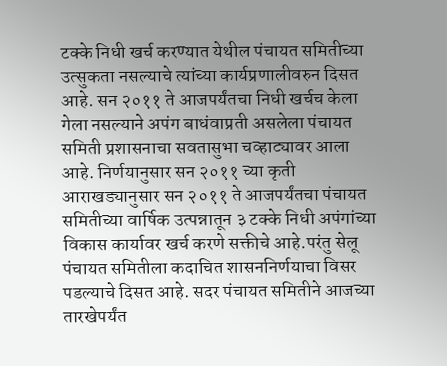टक्के निधी खर्च करण्यात येथील पंचायत समितीच्या उत्सुकता नसल्याचे त्यांच्या कार्यप्रणालीवरुन दिसत आहे. सन २०११ ते आजपर्यंतचा निधी खर्चच केला गेला नसल्याने अपंग बाधंवाप्रती असलेला पंचायत समिती प्रशासनाचा सवतासुभा चव्हाट्यावर आला आहे. निर्णयानुसार सन २०११ च्या कृती आराखड्यानुसार सन २०११ ते आजपर्यंतचा पंचायत समितीच्या वार्षिक उत्पन्नातून ३ टक्के निधी अपंगांच्या विकास कार्यावर खर्च करणे सक्तीचे आहे.परंतु सेलू पंचायत समितीला कदाचित शासननिर्णयाचा विसर पडल्याचे दिसत आहे. सदर पंचायत समितीने आजच्या तारखेपर्यंत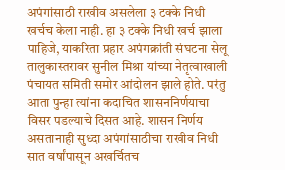अपंगांसाठी राखीव असलेला ३ टक्के निधी खर्चच केला नाही. हा ३ टक्के निधी खर्च झाला पाहिजे, याकरिता प्रहार अपंगक्रांती संघटना सेलू तालुकास्तरावर सुनील मिश्रा यांच्या नेतृत्वाखाली पंचायत समिती समोर आंदोलन झाले होते. परंतु आता पुन्हा त्यांना कदाचित शासननिर्णयाचा विसर पडल्याचे दिसत आहे. शासन निर्णय असतानाही सुध्दा अपंगांसाठीचा राखीव निधी सात वर्षांपासून अखर्चितच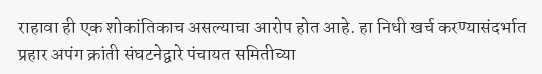राहावा ही एक शोकांतिकाच असल्याचा आरोप होत आहे. हा निधी खर्च करण्यासंदर्भात प्रहार अपंग क्रांती संघटनेद्वारे पंचायत समितीच्या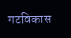गटविकास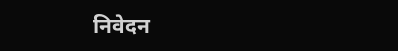निवेदन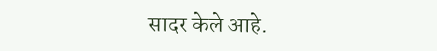सादर केले आहे.